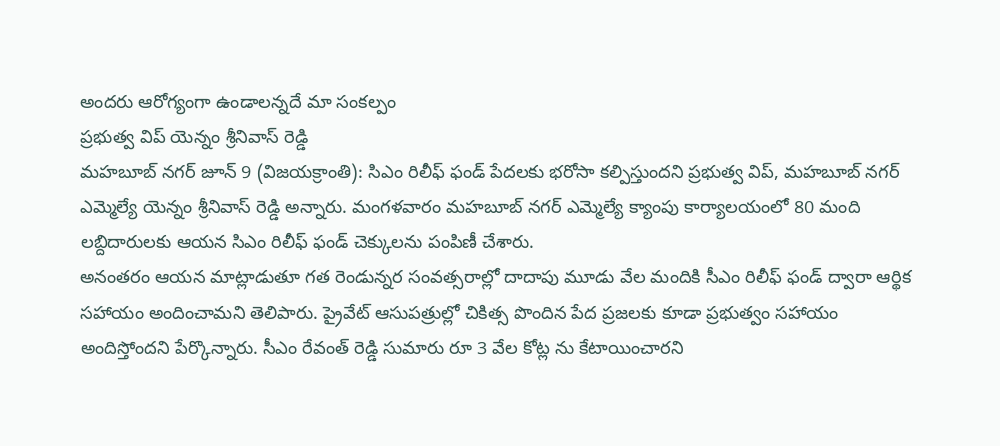అందరు ఆరోగ్యంగా ఉండాలన్నదే మా సంకల్పం
ప్రభుత్వ విప్ యెన్నం శ్రీనివాస్ రెడ్డి
మహబూబ్ నగర్ జూన్ 9 (విజయక్రాంతి): సిఎం రిలీఫ్ ఫండ్ పేదలకు భరోసా కల్పిస్తుందని ప్రభుత్వ విప్, మహబూబ్ నగర్ ఎమ్మెల్యే యెన్నం శ్రీనివాస్ రెడ్డి అన్నారు. మంగళవారం మహబూబ్ నగర్ ఎమ్మెల్యే క్యాంపు కార్యాలయంలో 80 మంది లబ్దిదారులకు ఆయన సిఎం రిలీఫ్ ఫండ్ చెక్కులను పంపిణీ చేశారు.
అనంతరం ఆయన మాట్లాడుతూ గత రెండున్నర సంవత్సరాల్లో దాదాపు మూడు వేల మందికి సీఎం రిలీఫ్ ఫండ్ ద్వారా ఆర్థిక సహాయం అందించామని తెలిపారు. ప్రైవేట్ ఆసుపత్రుల్లో చికిత్స పొందిన పేద ప్రజలకు కూడా ప్రభుత్వం సహాయం అందిస్తోందని పేర్కొన్నారు. సీఎం రేవంత్ రెడ్డి సుమారు రూ 3 వేల కోట్ల ను కేటాయించారని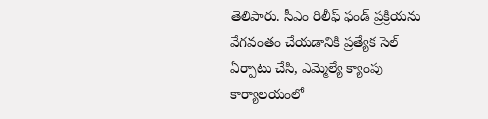తెలిపారు. సీఎం రిలీఫ్ ఫండ్ ప్రక్రియను వేగవంతం చేయడానికి ప్రత్యేక సెల్ ఏర్పాటు చేసి, ఎమ్మెల్యే క్యాంపు కార్యాలయంలో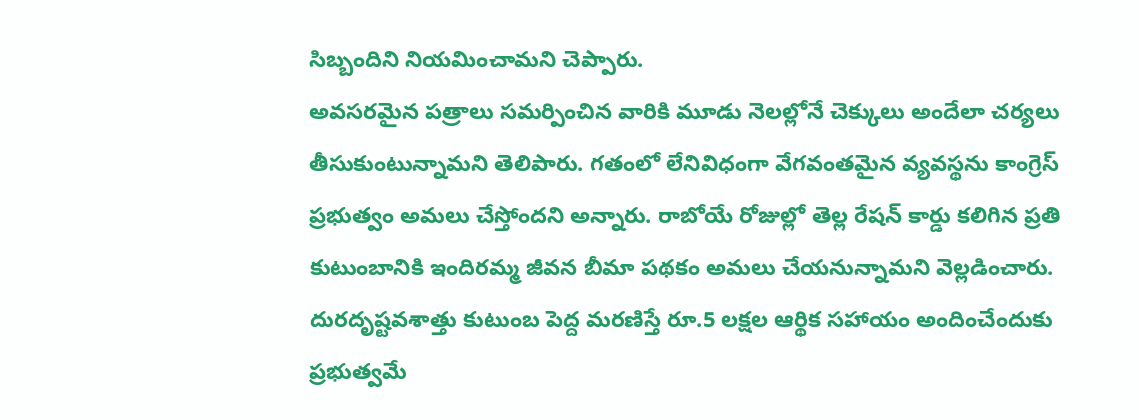సిబ్బందిని నియమించామని చెప్పారు.
అవసరమైన పత్రాలు సమర్పించిన వారికి మూడు నెలల్లోనే చెక్కులు అందేలా చర్యలు తీసుకుంటున్నామని తెలిపారు. గతంలో లేనివిధంగా వేగవంతమైన వ్యవస్థను కాంగ్రెస్ ప్రభుత్వం అమలు చేస్తోందని అన్నారు. రాబోయే రోజుల్లో తెల్ల రేషన్ కార్డు కలిగిన ప్రతి కుటుంబానికి ఇందిరమ్మ జీవన బీమా పథకం అమలు చేయనున్నామని వెల్లడించారు. దురదృష్టవశాత్తు కుటుంబ పెద్ద మరణిస్తే రూ.5 లక్షల ఆర్థిక సహాయం అందించేందుకు ప్రభుత్వమే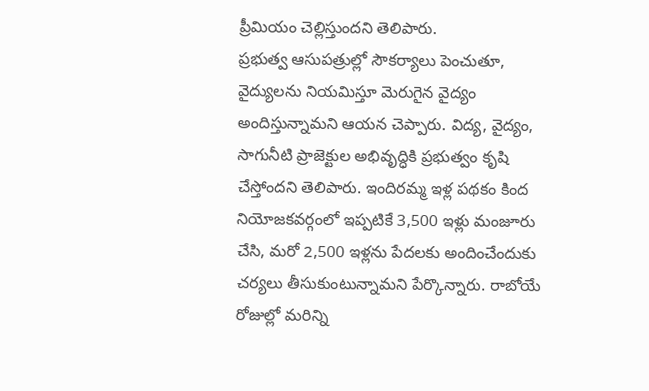ప్రీమియం చెల్లిస్తుందని తెలిపారు.
ప్రభుత్వ ఆసుపత్రుల్లో సౌకర్యాలు పెంచుతూ, వైద్యులను నియమిస్తూ మెరుగైన వైద్యం అందిస్తున్నామని ఆయన చెప్పారు. విద్య, వైద్యం, సాగునీటి ప్రాజెక్టుల అభివృద్ధికి ప్రభుత్వం కృషి చేస్తోందని తెలిపారు. ఇందిరమ్మ ఇళ్ల పథకం కింద నియోజకవర్గంలో ఇప్పటికే 3,500 ఇళ్లు మంజూరు చేసి, మరో 2,500 ఇళ్లను పేదలకు అందించేందుకు చర్యలు తీసుకుంటున్నామని పేర్కొన్నారు. రాబోయే రోజుల్లో మరిన్ని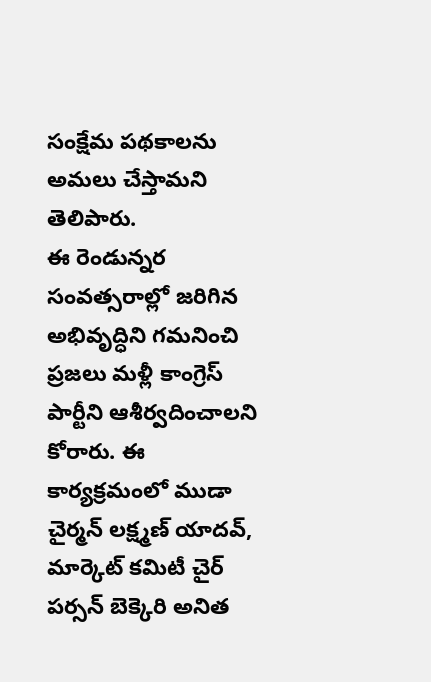సంక్షేమ పథకాలను అమలు చేస్తామని తెలిపారు.
ఈ రెండున్నర సంవత్సరాల్లో జరిగిన అభివృద్ధిని గమనించి ప్రజలు మళ్లీ కాంగ్రెస్ పార్టీని ఆశీర్వదించాలని కోరారు. ఈ కార్యక్రమంలో ముడా చైర్మన్ లక్ష్మణ్ యాదవ్, మార్కెట్ కమిటీ చైర్ పర్సన్ బెక్కెరి అనిత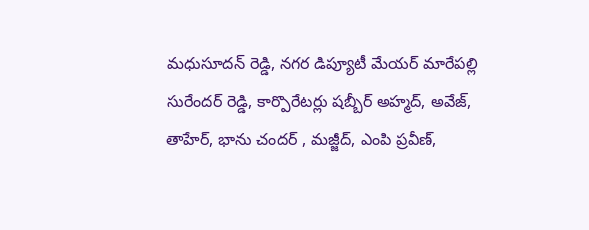మధుసూదన్ రెడ్డి, నగర డిప్యూటీ మేయర్ మారేపల్లి సురేందర్ రెడ్డి, కార్పొరేటర్లు షబ్బీర్ అహ్మద్, అవేజ్, తాహేర్, భాను చందర్ , మజ్జీద్, ఎంపి ప్రవీణ్,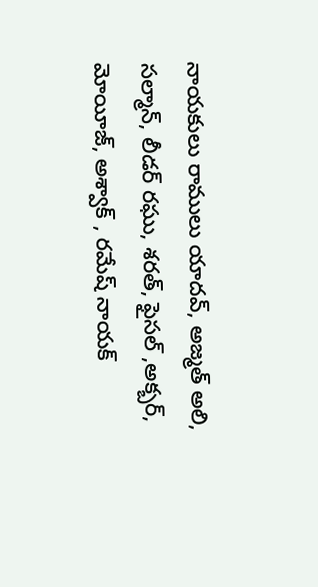నాయకులు రాములు యాదవ్, అజ్మత్ అలి, సల్మాన్, లీడర్ రఘు, శరత్, ఫైసల్ ,అక్బర్, మోయీజ్, అశ్వాక్ , రమేష్ నాయక్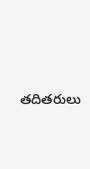తదితరులు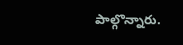పాల్గొన్నారు.